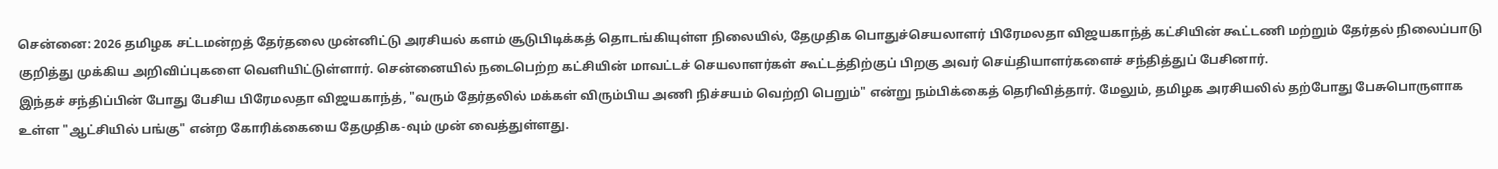சென்னை: 2026 தமிழக சட்டமன்றத் தேர்தலை முன்னிட்டு அரசியல் களம் சூடுபிடிக்கத் தொடங்கியுள்ள நிலையில், தேமுதிக பொதுச்செயலாளர் பிரேமலதா விஜயகாந்த் கட்சியின் கூட்டணி மற்றும் தேர்தல் நிலைப்பாடு குறித்து முக்கிய அறிவிப்புகளை வெளியிட்டுள்ளார். சென்னையில் நடைபெற்ற கட்சியின் மாவட்டச் செயலாளர்கள் கூட்டத்திற்குப் பிறகு அவர் செய்தியாளர்களைச் சந்தித்துப் பேசினார்.
இந்தச் சந்திப்பின் போது பேசிய பிரேமலதா விஜயகாந்த், "வரும் தேர்தலில் மக்கள் விரும்பிய அணி நிச்சயம் வெற்றி பெறும்" என்று நம்பிக்கைத் தெரிவித்தார். மேலும், தமிழக அரசியலில் தற்போது பேசுபொருளாக உள்ள "ஆட்சியில் பங்கு" என்ற கோரிக்கையை தேமுதிக-வும் முன் வைத்துள்ளது.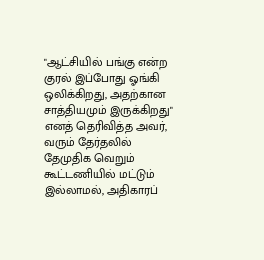"ஆட்சியில் பங்கு என்ற குரல் இப்போது ஓங்கி ஒலிக்கிறது, அதற்கான சாத்தியமும் இருக்கிறது" எனத் தெரிவித்த அவர், வரும் தேர்தலில் தேமுதிக வெறும் கூட்டணியில் மட்டும் இல்லாமல், அதிகாரப்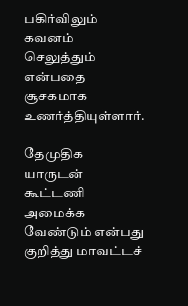பகிர்விலும் கவனம் செலுத்தும் என்பதை சூசகமாக உணர்த்தியுள்ளார்.

தேமுதிக யாருடன் கூட்டணி அமைக்க வேண்டும் என்பது குறித்து மாவட்டச்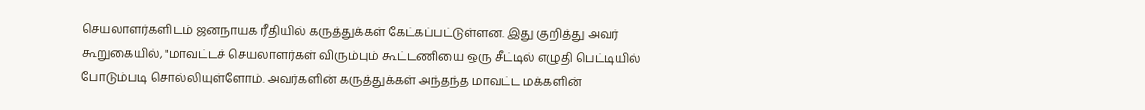செயலாளர்களிடம் ஜனநாயக ரீதியில் கருத்துக்கள் கேட்கப்பட்டுள்ளன. இது குறித்து அவர் கூறுகையில், "மாவட்டச் செயலாளர்கள் விரும்பும் கூட்டணியை ஒரு சீட்டில் எழுதி பெட்டியில் போடும்படி சொல்லியுள்ளோம். அவர்களின் கருத்துக்கள் அந்தந்த மாவட்ட மக்களின்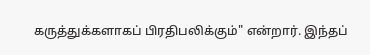கருத்துக்களாகப் பிரதிபலிக்கும்" என்றார். இந்தப்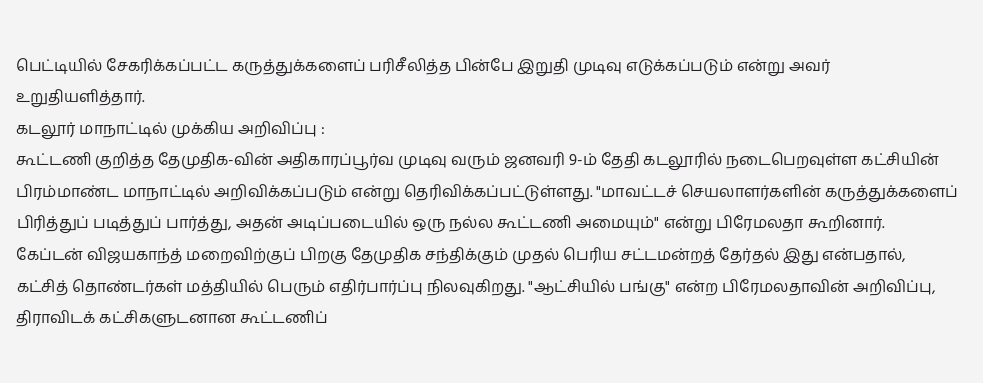பெட்டியில் சேகரிக்கப்பட்ட கருத்துக்களைப் பரிசீலித்த பின்பே இறுதி முடிவு எடுக்கப்படும் என்று அவர் உறுதியளித்தார்.
கடலூர் மாநாட்டில் முக்கிய அறிவிப்பு :
கூட்டணி குறித்த தேமுதிக-வின் அதிகாரப்பூர்வ முடிவு வரும் ஜனவரி 9-ம் தேதி கடலூரில் நடைபெறவுள்ள கட்சியின் பிரம்மாண்ட மாநாட்டில் அறிவிக்கப்படும் என்று தெரிவிக்கப்பட்டுள்ளது. "மாவட்டச் செயலாளர்களின் கருத்துக்களைப் பிரித்துப் படித்துப் பார்த்து, அதன் அடிப்படையில் ஒரு நல்ல கூட்டணி அமையும்" என்று பிரேமலதா கூறினார்.
கேப்டன் விஜயகாந்த் மறைவிற்குப் பிறகு தேமுதிக சந்திக்கும் முதல் பெரிய சட்டமன்றத் தேர்தல் இது என்பதால், கட்சித் தொண்டர்கள் மத்தியில் பெரும் எதிர்பார்ப்பு நிலவுகிறது. "ஆட்சியில் பங்கு" என்ற பிரேமலதாவின் அறிவிப்பு, திராவிடக் கட்சிகளுடனான கூட்டணிப்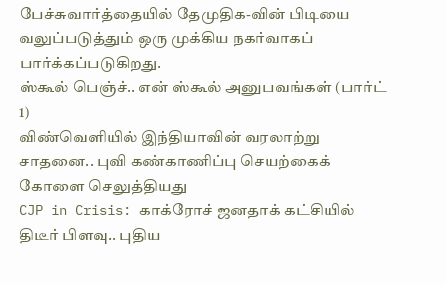பேச்சுவார்த்தையில் தேமுதிக-வின் பிடியை வலுப்படுத்தும் ஒரு முக்கிய நகர்வாகப் பார்க்கப்படுகிறது.
ஸ்கூல் பெஞ்ச்.. என் ஸ்கூல் அனுபவங்கள் (பார்ட் 1)
விண்வெளியில் இந்தியாவின் வரலாற்று சாதனை.. புவி கண்காணிப்பு செயற்கைக் கோளை செலுத்தியது
CJP in Crisis: காக்ரோச் ஜனதாக் கட்சியில் திடீர் பிளவு.. புதிய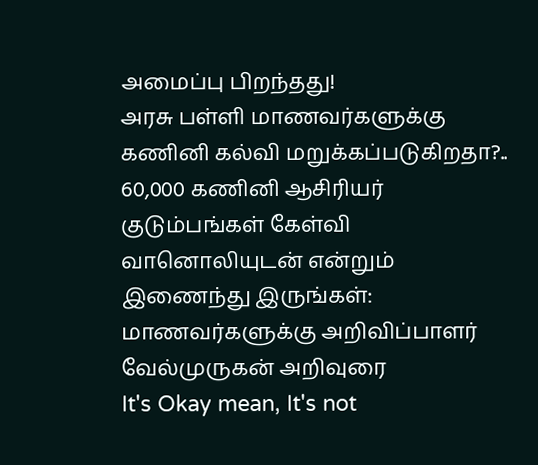அமைப்பு பிறந்தது!
அரசு பள்ளி மாணவர்களுக்கு கணினி கல்வி மறுக்கப்படுகிறதா?.. 60,000 கணினி ஆசிரியர் குடும்பங்கள் கேள்வி
வானொலியுடன் என்றும் இணைந்து இருங்கள்: மாணவர்களுக்கு அறிவிப்பாளர் வேல்முருகன் அறிவுரை
It's Okay mean, It's not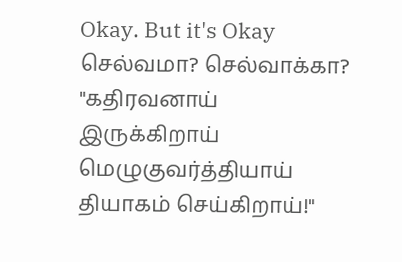Okay. But it's Okay
செல்வமா? செல்வாக்கா?
"கதிரவனாய் இருக்கிறாய் மெழுகுவர்த்தியாய் தியாகம் செய்கிறாய்!"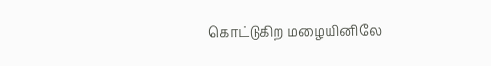கொட்டுகிற மழையினிலே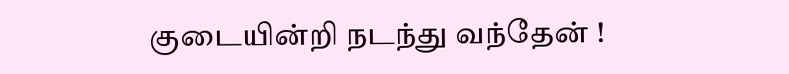குடையின்றி நடந்து வந்தேன் !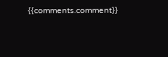{{comments.comment}}